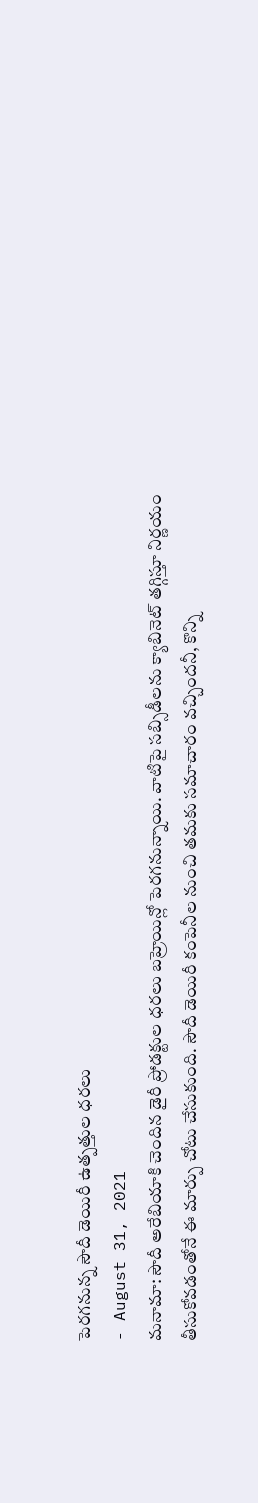పెరగనున్న సౌదీ డెయిరీ ఉత్పత్తుల ధరలు
- August 31, 2021
మనామా: సౌదీ అరేబియాకి చెందిన డైరీ ప్రోడక్టుల ధరలు బహ్రెయిన్లో పెరగనున్నాయి. వాటిపై సబ్సిడీలను క్యాబినెట్ తగ్గిస్తూ నిర్ణయం తీసుకోవడంతోనే ఈ మార్పు చోటు చేసుకుంది. సౌదీ డెయిరీ కంపెనీల నుంచి తమకు సమాచారం వచ్చిందనీ, కొన్ని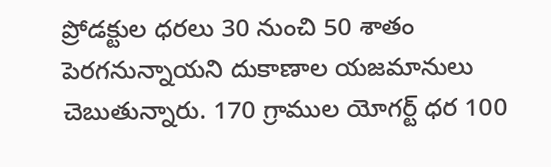ప్రోడక్టుల ధరలు 30 నుంచి 50 శాతం పెరగనున్నాయని దుకాణాల యజమానులు చెబుతున్నారు. 170 గ్రాముల యోగర్ట్ ధర 100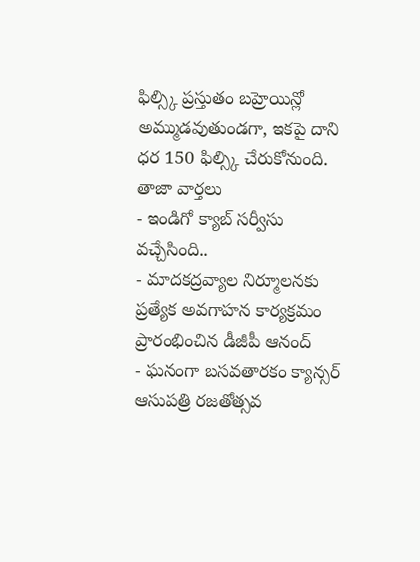ఫిల్స్కి ప్రస్తుతం బహ్రెయిన్లో అమ్ముడవుతుండగా, ఇకపై దాని ధర 150 ఫిల్స్కి చేరుకోనుంది.
తాజా వార్తలు
- ఇండిగో క్యాబ్ సర్వీసు వచ్చేసింది..
- మాదకద్రవ్యాల నిర్మూలనకు ప్రత్యేక అవగాహన కార్యక్రమం ప్రారంభించిన డీజీపీ ఆనంద్
- ఘనంగా బసవతారకం క్యాన్సర్ ఆసుపత్రి రజతోత్సవ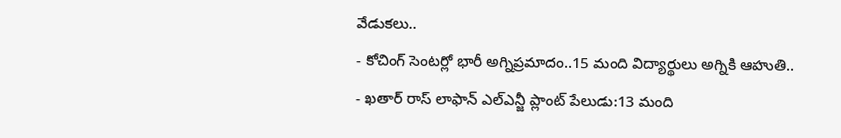వేడుకలు..
- కోచింగ్ సెంటర్లో భారీ అగ్నిప్రమాదం..15 మంది విద్యార్థులు అగ్నికి ఆహుతి..
- ఖతార్ రాస్ లాఫాన్ ఎల్ఎన్జీ ప్లాంట్ పేలుడు:13 మంది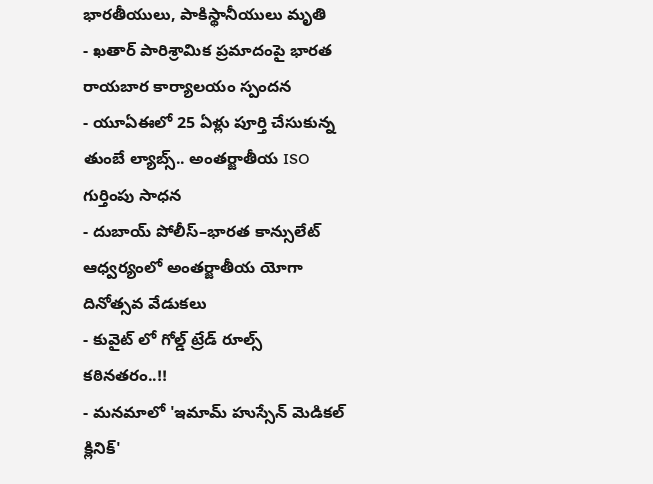భారతీయులు, పాకిస్థానీయులు మృతి
- ఖతార్ పారిశ్రామిక ప్రమాదంపై భారత రాయబార కార్యాలయం స్పందన
- యూఏఈలో 25 ఏళ్లు పూర్తి చేసుకున్న తుంబే ల్యాబ్స్.. అంతర్జాతీయ ISO గుర్తింపు సాధన
- దుబాయ్ పోలీస్–భారత కాన్సులేట్ ఆధ్వర్యంలో అంతర్జాతీయ యోగా దినోత్సవ వేడుకలు
- కువైట్ లో గోల్డ్ ట్రేడ్ రూల్స్ కఠినతరం..!!
- మనమాలో 'ఇమామ్ హుస్సేన్ మెడికల్ క్లినిక్'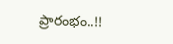ప్రారంభం..!!